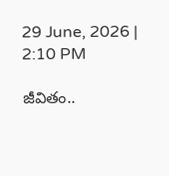29 June, 2026 | 2:10 PM

జీవితం..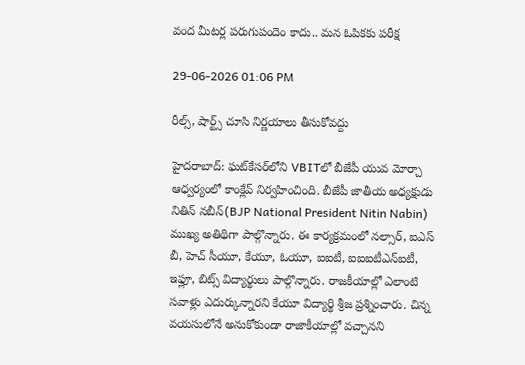వంద మీటర్ల పరుగుపందెం కాదు.. మన ఓపికకు పరీక్ష

29-06-2026 01:06 PM

రీల్స్, షార్ట్స్ చూసి నిర్ణయాలు తీసుకోవద్దు

హైదరాబాద్: ఘట్‌కేసర్‌లోని VBITలో బీజేపీ యువ మోర్చా ఆధ్వర్యంలో కాంక్లేవ్ నిర్వహించింది. బీజేపీ జాతీయ అధ్యక్షుడు నితిన్ నబీన్(BJP National President Nitin Nabin) ముఖ్య అతిథిగా పాల్గొన్నారు. ఈ కార్యక్రమంలో నల్సార్, ఐఎస్ బీ, హెచ్ సీయూ, కేయూ, ఓయూ, ఐఐటీ, ఐఐఐటీఎన్ఐటీ, ఇఫ్లూ, బిట్స్ విద్యార్థులు పాల్గొన్నారు. రాజకీయాల్లో ఎలాంటి సవాళ్లు ఎదుర్కున్నారని కేయూ విద్యార్థి శ్రీజ ప్రశ్నించారు. చిన్న వయసులోనే అనుకోకుండా రాజాకీయాల్లో వచ్చానని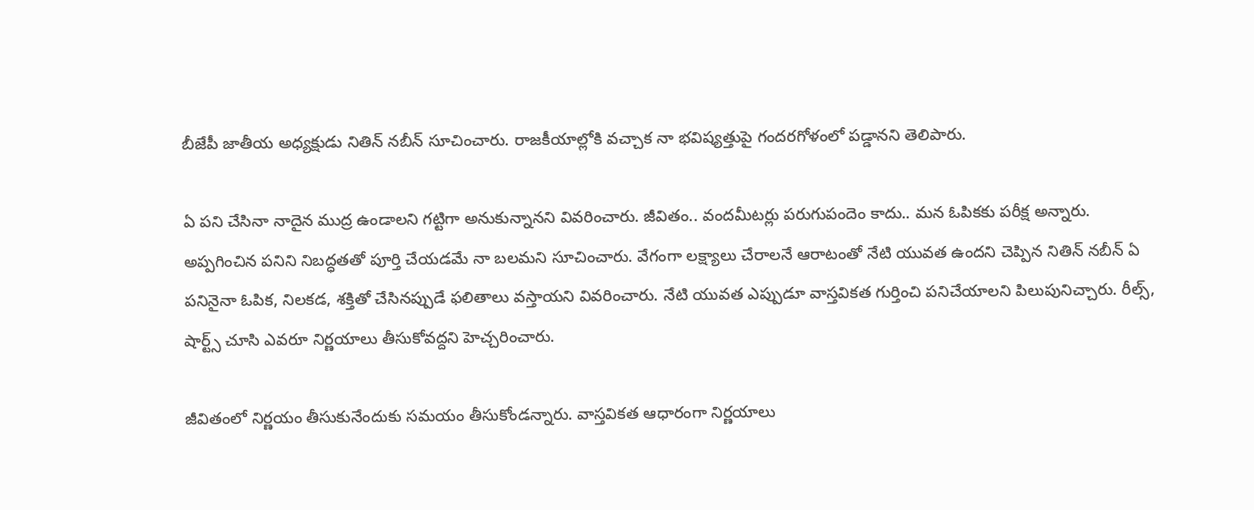బీజేపీ జాతీయ అధ్యక్షుడు నితిన్ నబీన్ సూచించారు. రాజకీయాల్లోకి వచ్చాక నా భవిష్యత్తుపై గందరగోళంలో పడ్డానని తెలిపారు.

ఏ పని చేసినా నాదైన ముద్ర ఉండాలని గట్టిగా అనుకున్నానని వివరించారు. జీవితం.. వందమీటర్లు పరుగుపందెం కాదు.. మన ఓపికకు పరీక్ష అన్నారు. అప్పగించిన పనిని నిబద్ధతతో పూర్తి చేయడమే నా బలమని సూచించారు. వేగంగా లక్ష్యాలు చేరాలనే ఆరాటంతో నేటి యువత ఉందని చెప్పిన నితిన్ నబీన్ ఏ పనినైనా ఓపిక, నిలకడ, శక్తితో చేసినప్పుడే ఫలితాలు వస్తాయని వివరించారు. నేటి యువత ఎప్పుడూ వాస్తవికత గుర్తించి పనిచేయాలని పిలుపునిచ్చారు. రీల్స్, షార్ట్స్ చూసి ఎవరూ నిర్ణయాలు తీసుకోవద్దని హెచ్చరించారు.

జీవితంలో నిర్ణయం తీసుకునేందుకు సమయం తీసుకోండన్నారు. వాస్తవికత ఆధారంగా నిర్ణయాలు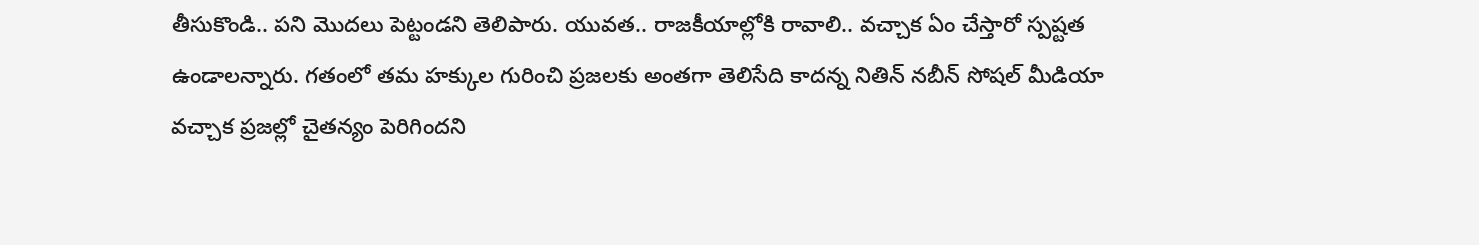తీసుకొండి.. పని మొదలు పెట్టండని తెలిపారు. యువత.. రాజకీయాల్లోకి రావాలి.. వచ్చాక ఏం చేస్తారో స్పష్టత ఉండాలన్నారు. గతంలో తమ హక్కుల గురించి ప్రజలకు అంతగా తెలిసేది కాదన్న నితిన్ నబీన్ సోషల్ మీడియా వచ్చాక ప్రజల్లో చైతన్యం పెరిగిందని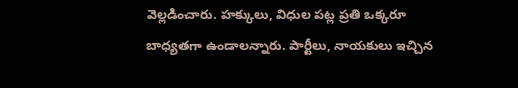వెల్లడించారు. హక్కులు, విధుల పట్ల ప్రతి ఒక్కరూ బాధ్యతగా ఉండాలన్నారు. పార్టీలు, నాయకులు ఇచ్చిన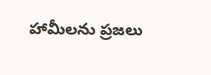హామీలను ప్రజలు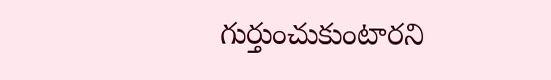గుర్తుంచుకుంటారని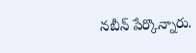నబీన్ పేర్కొన్నారు.